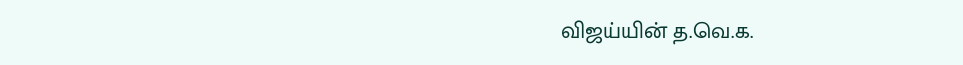விஜய்யின் த.வெ.க.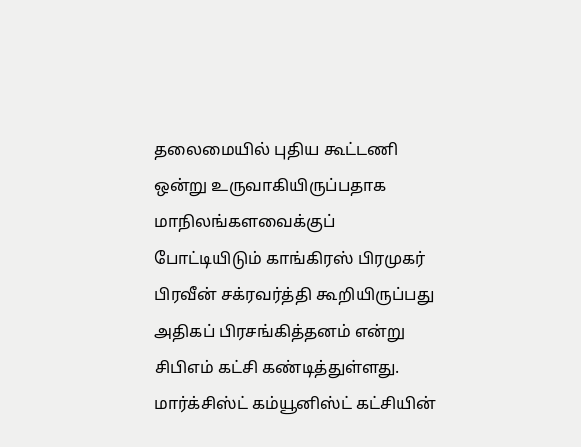தலைமையில் புதிய கூட்டணி ஒன்று உருவாகியிருப்பதாக மாநிலங்களவைக்குப் போட்டியிடும் காங்கிரஸ் பிரமுகர் பிரவீன் சக்ரவர்த்தி கூறியிருப்பது அதிகப் பிரசங்கித்தனம் என்று சிபிஎம் கட்சி கண்டித்துள்ளது.
மார்க்சிஸ்ட் கம்யூனிஸ்ட் கட்சியின்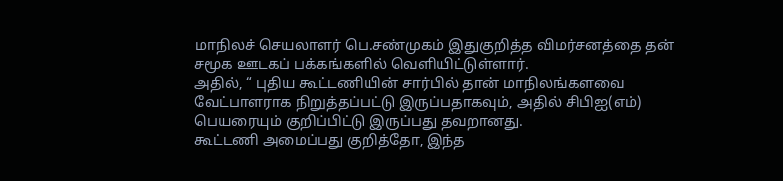மாநிலச் செயலாளர் பெ.சண்முகம் இதுகுறித்த விமர்சனத்தை தன் சமூக ஊடகப் பக்கங்களில் வெளியிட்டுள்ளார்.
அதில், “ புதிய கூட்டணியின் சார்பில் தான் மாநிலங்களவை வேட்பாளராக நிறுத்தப்பட்டு இருப்பதாகவும், அதில் சிபிஐ(எம்) பெயரையும் குறிப்பிட்டு இருப்பது தவறானது.
கூட்டணி அமைப்பது குறித்தோ, இந்த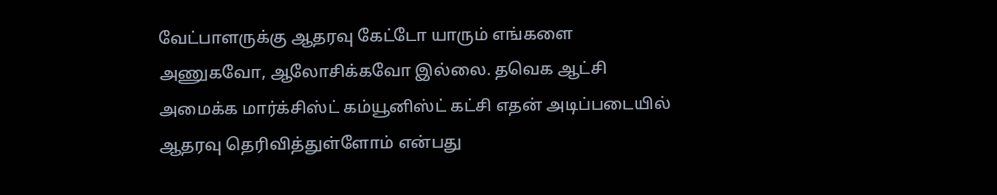வேட்பாளருக்கு ஆதரவு கேட்டோ யாரும் எங்களை அணுகவோ, ஆலோசிக்கவோ இல்லை. தவெக ஆட்சி அமைக்க மார்க்சிஸ்ட் கம்யூனிஸ்ட் கட்சி எதன் அடிப்படையில் ஆதரவு தெரிவித்துள்ளோம் என்பது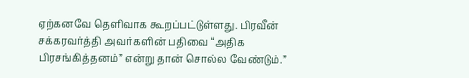ஏற்கனவே தெளிவாக கூறப்பட்டுள்ளது. பிரவீன் சக்கரவர்த்தி அவர்களின் பதிவை “அதிக பிரசங்கித்தனம்” என்று தான் சொல்ல வேண்டும்.”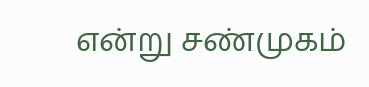என்று சண்முகம்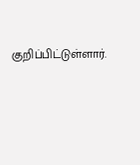குறிப்பிட்டுள்ளார்.